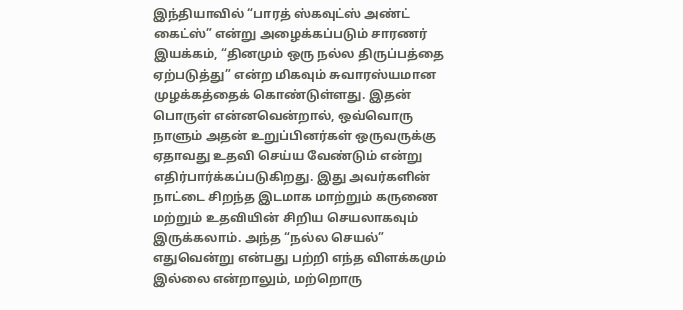இந்தியாவில் “பாரத் ஸ்கவுட்ஸ் அண்ட் கைட்ஸ்” என்று அழைக்கப்படும் சாரணர் இயக்கம், “தினமும் ஒரு நல்ல திருப்பத்தை ஏற்படுத்து” என்ற மிகவும் சுவாரஸ்யமான முழக்கத்தைக் கொண்டுள்ளது. இதன் பொருள் என்னவென்றால், ஒவ்வொரு நாளும் அதன் உறுப்பினர்கள் ஒருவருக்கு ஏதாவது உதவி செய்ய வேண்டும் என்று எதிர்பார்க்கப்படுகிறது. இது அவர்களின் நாட்டை சிறந்த இடமாக மாற்றும் கருணை மற்றும் உதவியின் சிறிய செயலாகவும் இருக்கலாம். அந்த “நல்ல செயல்” எதுவென்று என்பது பற்றி எந்த விளக்கமும் இல்லை என்றாலும், மற்றொரு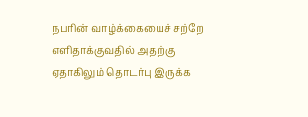நபரின் வாழ்க்கையைச் சற்றே எளிதாக்குவதில் அதற்கு ஏதாகிலும் தொடர்பு இருக்க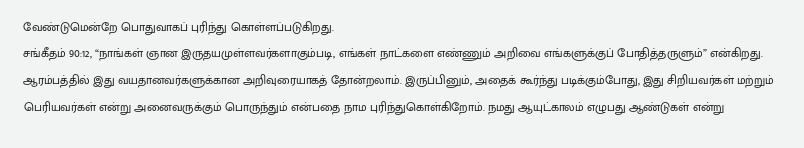வேண்டுமென்றே பொதுவாகப் புரிந்து கொள்ளப்படுகிறது.
சங்கீதம் 90:12, “நாங்கள் ஞான இருதயமுள்ளவர்களாகும்படி, எங்கள் நாட்களை எண்ணும் அறிவை எங்களுக்குப் போதித்தருளும்” என்கிறது. ஆரம்பத்தில் இது வயதானவர்களுக்கான அறிவுரையாகத் தோன்றலாம். இருப்பினும், அதைக் கூர்ந்து படிக்கும்போது, இது சிறியவர்கள் மற்றும் பெரியவர்கள் என்று அனைவருக்கும் பொருந்தும் என்பதை நாம புரிந்துகொள்கிறோம். நமது ஆயுட்காலம் எழுபது ஆண்டுகள் என்று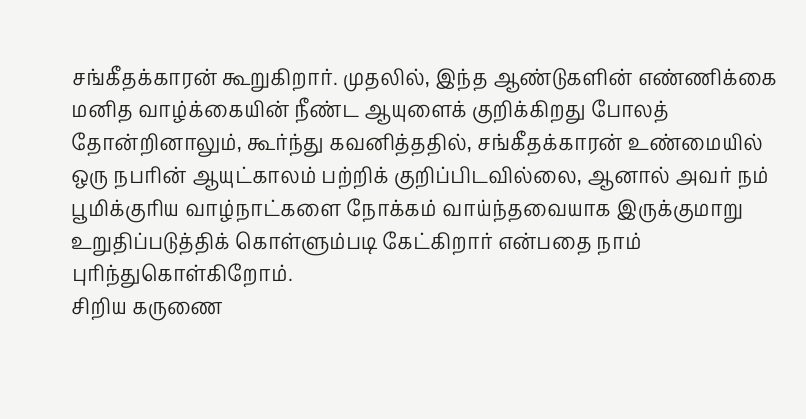சங்கீதக்காரன் கூறுகிறார். முதலில், இந்த ஆண்டுகளின் எண்ணிக்கை மனித வாழ்க்கையின் நீண்ட ஆயுளைக் குறிக்கிறது போலத் தோன்றினாலும், கூர்ந்து கவனித்ததில், சங்கீதக்காரன் உண்மையில் ஒரு நபரின் ஆயுட்காலம் பற்றிக் குறிப்பிடவில்லை, ஆனால் அவர் நம் பூமிக்குரிய வாழ்நாட்களை நோக்கம் வாய்ந்தவையாக இருக்குமாறு உறுதிப்படுத்திக் கொள்ளும்படி கேட்கிறார் என்பதை நாம் புரிந்துகொள்கிறோம்.
சிறிய கருணை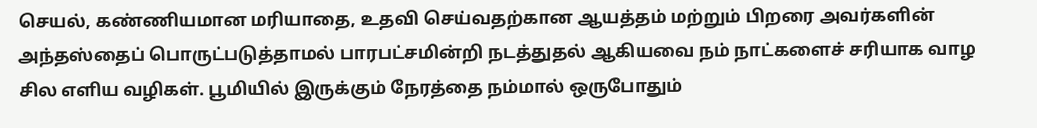செயல், கண்ணியமான மரியாதை, உதவி செய்வதற்கான ஆயத்தம் மற்றும் பிறரை அவர்களின் அந்தஸ்தைப் பொருட்படுத்தாமல் பாரபட்சமின்றி நடத்துதல் ஆகியவை நம் நாட்களைச் சரியாக வாழ சில எளிய வழிகள். பூமியில் இருக்கும் நேரத்தை நம்மால் ஒருபோதும்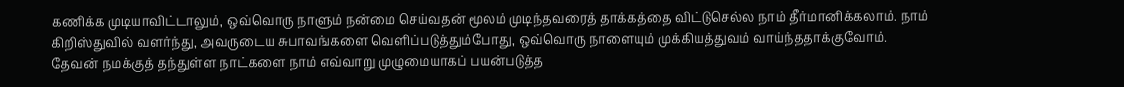கணிக்க முடியாவிட்டாலும், ஒவ்வொரு நாளும் நன்மை செய்வதன் மூலம் முடிந்தவரைத் தாக்கத்தை விட்டுசெல்ல நாம் தீர்மானிக்கலாம். நாம் கிறிஸ்துவில் வளர்ந்து, அவருடைய சுபாவங்களை வெளிப்படுத்தும்போது, ஒவ்வொரு நாளையும் முக்கியத்துவம் வாய்ந்ததாக்குவோம்.
தேவன் நமக்குத் தந்துள்ள நாட்களை நாம் எவ்வாறு முழுமையாகப் பயன்படுத்த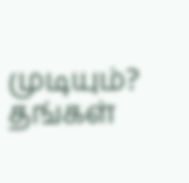முடியும்? தங்கள்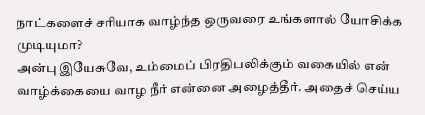நாட்களைச் சரியாக வாழ்ந்த ஒருவரை உங்களால் யோசிக்க முடியுமா?
அன்பு இயேசுவே, உம்மைப் பிரதிபலிக்கும் வகையில் என் வாழ்க்கையை வாழ நீர் என்னை அழைத்தீர். அதைச் செய்ய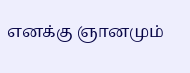எனக்கு ஞானமும்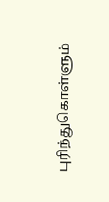புரிந்துகொள்ளும்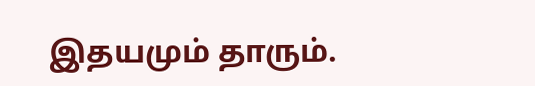இதயமும் தாரும்.